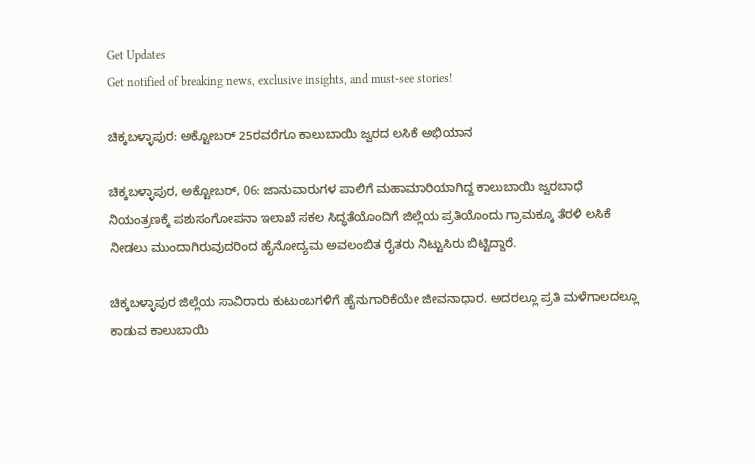Get Updates
Get notified of breaking news, exclusive insights, and must-see stories!

ಚಿಕ್ಕಬಳ್ಳಾಪುರ: ಅಕ್ಟೋಬರ್‌ 25ರವರೆಗೂ ಕಾಲುಬಾಯಿ ಜ್ವರದ ಲಸಿಕೆ ಅಭಿಯಾನ

ಚಿಕ್ಕಬಳ್ಳಾಪುರ, ಅಕ್ಟೋಬರ್‌, 06: ಜಾನುವಾರುಗಳ ಪಾಲಿಗೆ ಮಹಾಮಾರಿಯಾಗಿದ್ದ ಕಾಲುಬಾಯಿ ಜ್ವರಬಾಧೆ ನಿಯಂತ್ರಣಕ್ಕೆ ಪಶುಸಂಗೋಪನಾ ಇಲಾಖೆ ಸಕಲ ಸಿದ್ಧತೆಯೊಂದಿಗೆ ಜಿಲ್ಲೆಯ ಪ್ರತಿಯೊಂದು ಗ್ರಾಮಕ್ಕೂ ತೆರಳಿ ಲಸಿಕೆ ನೀಡಲು ಮುಂದಾಗಿರುವುದರಿಂದ ಹೈನೋದ್ಯಮ ಅವಲಂಬಿತ ರೈತರು ನಿಟ್ಟುಸಿರು ಬಿಟ್ಟಿದ್ದಾರೆ.

ಚಿಕ್ಕಬಳ್ಳಾಪುರ ಜಿಲ್ಲೆಯ ಸಾವಿರಾರು ಕುಟುಂಬಗಳಿಗೆ ಹೈನುಗಾರಿಕೆಯೇ ಜೀವನಾಧಾರ. ಅದರಲ್ಲೂ ಪ್ರತಿ ಮಳೆಗಾಲದಲ್ಲೂ ಕಾಡುವ ಕಾಲುಬಾಯಿ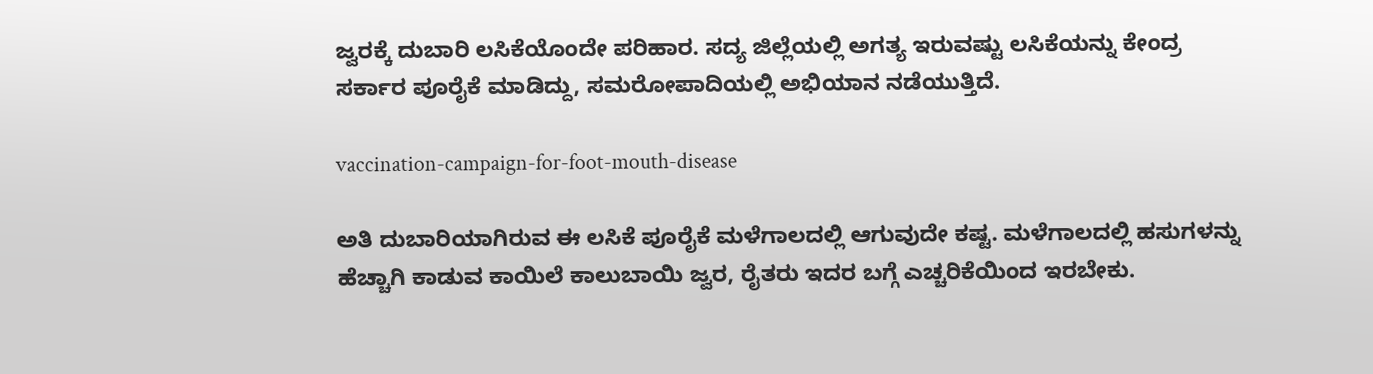ಜ್ವರಕ್ಕೆ ದುಬಾರಿ ಲಸಿಕೆಯೊಂದೇ ಪರಿಹಾರ. ಸದ್ಯ ಜಿಲ್ಲೆಯಲ್ಲಿ ಅಗತ್ಯ ಇರುವಷ್ಟು ಲಸಿಕೆಯನ್ನು ಕೇಂದ್ರ ಸರ್ಕಾರ ಪೂರೈಕೆ ಮಾಡಿದ್ದು, ಸಮರೋಪಾದಿಯಲ್ಲಿ ಅಭಿಯಾನ ನಡೆಯುತ್ತಿದೆ.

vaccination-campaign-for-foot-mouth-disease

ಅತಿ ದುಬಾರಿಯಾಗಿರುವ ಈ ಲಸಿಕೆ ಪೂರೈಕೆ ಮಳೆಗಾಲದಲ್ಲಿ ಆಗುವುದೇ ಕಷ್ಟ. ಮಳೆಗಾಲದಲ್ಲಿ ಹಸುಗಳನ್ನು ಹೆಚ್ಚಾಗಿ ಕಾಡುವ ಕಾಯಿಲೆ ಕಾಲುಬಾಯಿ ಜ್ವರ, ರೈತರು ಇದರ ಬಗ್ಗೆ ಎಚ್ಚರಿಕೆಯಿಂದ ಇರಬೇಕು.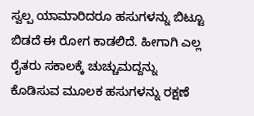ಸ್ವಲ್ಪ ಯಾಮಾರಿದರೂ ಹಸುಗಳನ್ನು ಬಿಟ್ಟೂ ಬಿಡದೆ ಈ ರೋಗ ಕಾಡಲಿದೆ. ಹೀಗಾಗಿ ಎಲ್ಲ ರೈತರು ಸಕಾಲಕ್ಕೆ ಚುಚ್ಚುಮದ್ದನ್ನು ಕೊಡಿಸುವ ಮೂಲಕ ಹಸುಗಳನ್ನು ರಕ್ಷಣೆ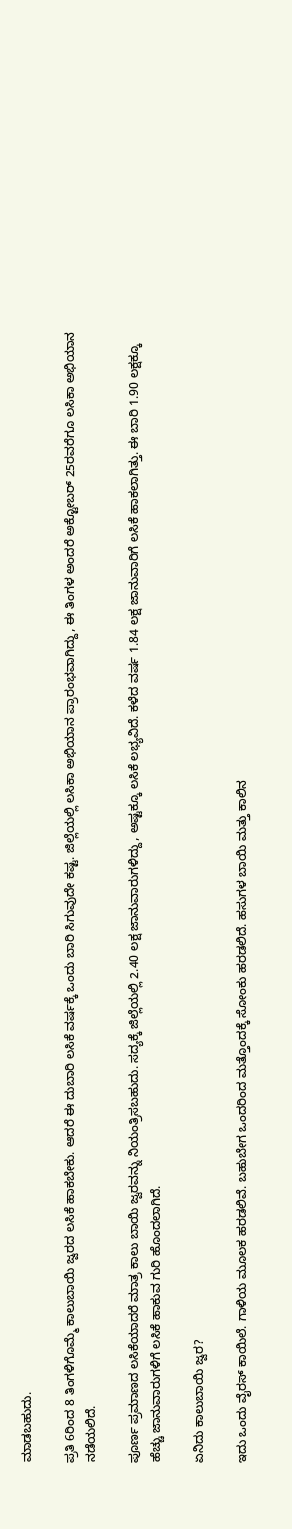ಮಾಡಬಹುದು.

ಪ್ರತಿ 6ರಿಂದ 8 ತಿಂಗಳಿಗೊಮ್ಮೆ ಕಾಲುಬಾಯಿ ಜ್ವರದ ಲಸಿಕೆ ಹಾಕಬೇಕು. ಆದರೆ ಈ ದುಬಾರಿ ಲಸಿಕೆ ವರ್ಷಕ್ಕೆ ಒಂದು ಬಾರಿ ಸಿಗುವುದೇ ಕಷ್ಟ. ಜಿಲ್ಲೆಯಲ್ಲಿ ಲಸಿಕಾ ಅಭಿಯಾನ ಪ್ರಾರಂಭವಾಗಿದ್ದು, ಈ ತಿಂಗಳ ಅಂದರೆ ಅಕ್ಟೋಬರ್‌ 25ರವರೆಗೂ ಲಸಿಕಾ ಅಭಿಯಾನ ನಡೆಯಲಿದೆ.

ಪೂರ್ಣ ಪ್ರಮಾಣದ ಲಸಿಕೆಯಾದರೆ ಮಾತ್ರ ಕಾಲು ಬಾಯಿ ಜ್ವರವನ್ನು ನಿಯಂತ್ರಿಸಬಹುದು. ಸದ್ಯಕ್ಕೆ ಜಿಲ್ಲೆಯಲ್ಲಿ 2.40 ಲಕ್ಷ ಜಾನುವಾರುಗಳಿದ್ದು, ಅಷ್ಟಕ್ಕೂ ಲಸಿಕೆ ಲಭ್ಯವಿದೆ. ಕಳೆದ ವರ್ಷ 1.84 ಲಕ್ಷ ಜಾನುವಾರಿಗೆ ಲಸಿಕೆ ಹಾಕಲಾಗಿತ್ತು. ಈ ಬಾರಿ 1.90 ಲಕ್ಷಕ್ಕೂ ಹೆಚ್ಚು ಜಾನುವಾರುಗಳಿಗೆ ಲಸಿಕೆ ಹಾಕುವ ಗುರಿ ಹೊಂದಲಾಗಿದೆ.

ಏನಿದು ಕಾಲುಬಾಯಿ ಜ್ವರ?

ಇದು ಒಂದು ವೈರಸ್ ಕಾಯಿಲೆ. ಗಾಳಿಯ ಮೂಲಕ ಹರಡಲಿವೆ. ಬಹುಬೇಗ ಒಂದರಿಂದ ಮತ್ತೊಂದಕ್ಕೆ ಸೋಂಕು ಹರಡಲಿದೆ. ಹಸುಗಳ ಬಾಯಿ ಮತ್ತು ಕಾಲಿನ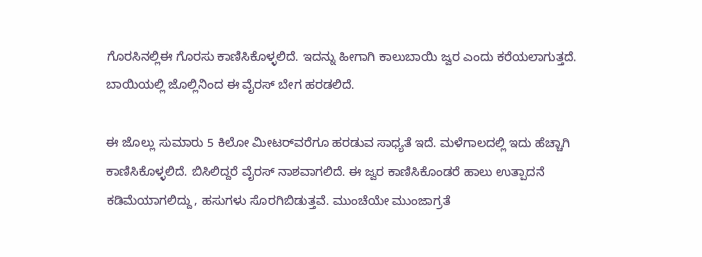ಗೊರಸಿನಲ್ಲಿಈ ಗೊರಸು ಕಾಣಿಸಿಕೊಳ್ಳಲಿದೆ. ಇದನ್ನು ಹೀಗಾಗಿ ಕಾಲುಬಾಯಿ ಜ್ವರ ಎಂದು ಕರೆಯಲಾಗುತ್ತದೆ. ಬಾಯಿಯಲ್ಲಿ ಜೊಲ್ಲಿನಿಂದ ಈ ವೈರಸ್ ಬೇಗ ಹರಡಲಿದೆ.

ಈ ಜೊಲ್ಲು ಸುಮಾರು 5 ಕಿಲೋ ಮೀಟರ್‌ವರೆಗೂ ಹರಡುವ ಸಾಧ್ಯತೆ ಇದೆ. ಮಳೆಗಾಲದಲ್ಲಿ ಇದು ಹೆಚ್ಚಾಗಿ ಕಾಣಿಸಿಕೊಳ್ಳಲಿದೆ. ಬಿಸಿಲಿದ್ದರೆ ವೈರಸ್ ನಾಶವಾಗಲಿದೆ. ಈ ಜ್ವರ ಕಾಣಿಸಿಕೊಂಡರೆ ಹಾಲು ಉತ್ಪಾದನೆ ಕಡಿಮೆಯಾಗಲಿದ್ದು, ಹಸುಗಳು ಸೊರಗಿಬಿಡುತ್ತವೆ. ಮುಂಚೆಯೇ ಮುಂಜಾಗ್ರತೆ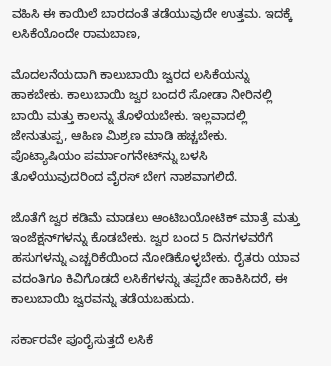ವಹಿಸಿ ಈ ಕಾಯಿಲೆ ಬಾರದಂತೆ ತಡೆಯುವುದೇ ಉತ್ತಮ. ಇದಕ್ಕೆ ಲಸಿಕೆಯೊಂದೇ ರಾಮಬಾಣ,

ಮೊದಲನೆಯದಾಗಿ ಕಾಲುಬಾಯಿ ಜ್ವರದ ಲಸಿಕೆಯನ್ನು ಹಾಕಬೇಕು. ಕಾಲುಬಾಯಿ ಜ್ವರ ಬಂದರೆ ಸೋಡಾ ನೀರಿನಲ್ಲಿ ಬಾಯಿ ಮತ್ತು ಕಾಲನ್ನು ತೊಳೆಯಬೇಕು. ಇಲ್ಲವಾದಲ್ಲಿ ಜೇನುತುಪ್ಪ, ಆಹಿಣ ಮಿಶ್ರಣ ಮಾಡಿ ಹಚ್ಚಬೇಕು. ಪೊಟ್ಯಾಷಿಯಂ ಪರ್ಮಾಂಗನೇಟ್‌ನ್ನು ಬಳಸಿ ತೊಳೆಯುವುದರಿಂದ ವೈರಸ್ ಬೇಗ ನಾಶವಾಗಲಿದೆ.

ಜೊತೆಗೆ ಜ್ವರ ಕಡಿಮೆ ಮಾಡಲು ಆಂಟಿಬಯೋಟಿಕ್ ಮಾತ್ರೆ ಮತ್ತು ಇಂಜೆಕ್ಷನ್‌ಗಳನ್ನು ಕೊಡಬೇಕು. ಜ್ವರ ಬಂದ 5 ದಿನಗಳವರೆಗೆ ಹಸುಗಳನ್ನು ಎಚ್ಚರಿಕೆಯಿಂದ ನೋಡಿಕೊಳ್ಳಬೇಕು. ರೈತರು ಯಾವ ವದಂತಿಗೂ ಕಿವಿಗೊಡದೆ ಲಸಿಕೆಗಳನ್ನು ತಪ್ಪದೇ ಹಾಕಿಸಿದರೆ, ಈ ಕಾಲುಬಾಯಿ ಜ್ವರವನ್ನು ತಡೆಯಬಹುದು.

ಸರ್ಕಾರವೇ ಪೂರೈಸುತ್ತದೆ ಲಸಿಕೆ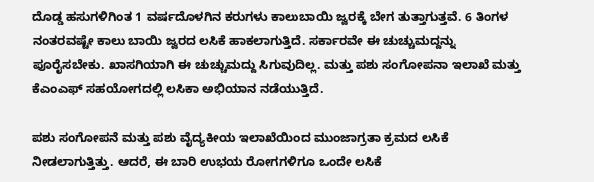ದೊಡ್ಡ ಹಸುಗಳಿಗಿಂತ 1 ವರ್ಷದೊಳಗಿನ ಕರುಗಳು ಕಾಲುಬಾಯಿ ಜ್ವರಕ್ಕೆ ಬೇಗ ತುತ್ತಾಗುತ್ತವೆ. 6 ತಿಂಗಳ ನಂತರವಷ್ಟೇ ಕಾಲು ಬಾಯಿ ಜ್ವರದ ಲಸಿಕೆ ಹಾಕಲಾಗುತ್ತಿದೆ. ಸರ್ಕಾರವೇ ಈ ಚುಚ್ಚುಮದ್ದನ್ನು ಪೂರೈಸಬೇಕು. ಖಾಸಗಿಯಾಗಿ ಈ ಚುಚ್ಚುಮದ್ದು ಸಿಗುವುದಿಲ್ಲ. ಮತ್ತು ಪಶು ಸಂಗೋಪನಾ ಇಲಾಖೆ ಮತ್ತು ಕೆಎಂಎಫ್ ಸಹಯೋಗದಲ್ಲಿ ಲಸಿಕಾ ಅಭಿಯಾನ ನಡೆಯುತ್ತಿದೆ.

ಪಶು ಸಂಗೋಪನೆ ಮತ್ತು ಪಶು ವೈದ್ಯಕೀಯ ಇಲಾಖೆಯಿಂದ ಮುಂಜಾಗ್ರತಾ ಕ್ರಮದ ಲಸಿಕೆ ನೀಡಲಾಗುತ್ತಿತ್ತು. ಆದರೆ, ಈ ಬಾರಿ ಉಭಯ ರೋಗಗಳಿಗೂ ಒಂದೇ ಲಸಿಕೆ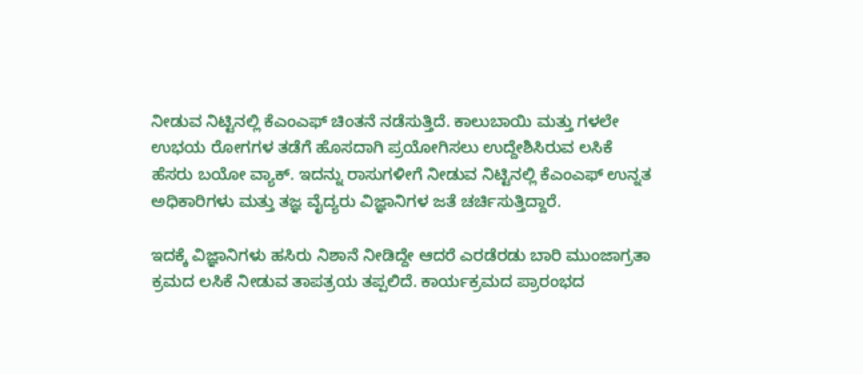ನೀಡುವ ನಿಟ್ಟಿನಲ್ಲಿ ಕೆಎಂಎಫ್ ಚಿಂತನೆ ನಡೆಸುತ್ತಿದೆ. ಕಾಲುಬಾಯಿ ಮತ್ತು ಗಳಲೇ ಉಭಯ ರೋಗಗಳ ತಡೆಗೆ ಹೊಸದಾಗಿ ಪ್ರಯೋಗಿಸಲು ಉದ್ದೇಶಿಸಿರುವ ಲಸಿಕೆ ಹೆಸರು ಬಯೋ ವ್ಯಾಕ್. ಇದನ್ನು ರಾಸುಗಳೀಗೆ ನೀಡುವ ನಿಟ್ಟಿನಲ್ಲಿ ಕೆಎಂಎಫ್ ಉನ್ನತ ಅಧಿಕಾರಿಗಳು ಮತ್ತು ತಜ್ಞ ವೈದ್ಯರು ವಿಜ್ಞಾನಿಗಳ ಜತೆ ಚರ್ಚಿಸುತ್ತಿದ್ದಾರೆ.

ಇದಕ್ಕೆ ವಿಜ್ಞಾನಿಗಳು ಹಸಿರು ನಿಶಾನೆ ನೀಡಿದ್ದೇ ಆದರೆ ಎರಡೆರಡು ಬಾರಿ ಮುಂಜಾಗ್ರತಾ ಕ್ರಮದ ಲಸಿಕೆ ನೀಡುವ ತಾಪತ್ರಯ ತಪ್ಪಲಿದೆ. ಕಾರ್ಯಕ್ರಮದ ಪ್ರಾರಂಭದ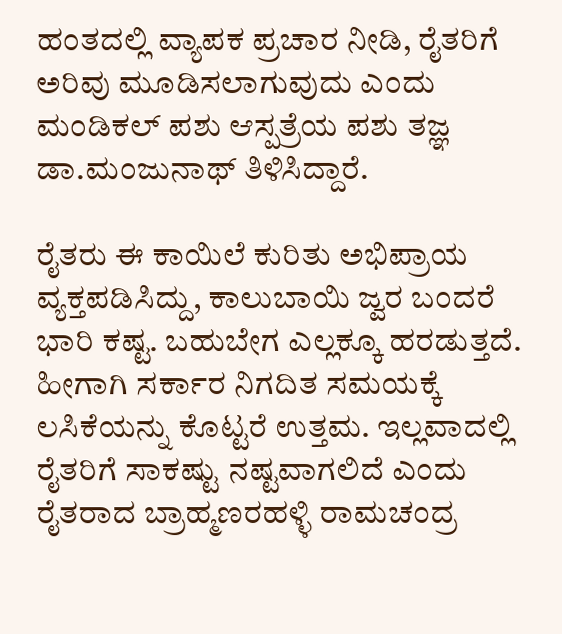ಹಂತದಲ್ಲಿ ವ್ಯಾಪಕ ಪ್ರಚಾರ ನೀಡಿ, ರೈತರಿಗೆ ಅರಿವು ಮೂಡಿಸಲಾಗುವುದು ಎಂದು ಮಂಡಿಕಲ್ ಪಶು ಆಸ್ಪತ್ರೆಯ ಪಶು ತಜ್ಞ ಡಾ.ಮಂಜುನಾಥ್ ತಿಳಿಸಿದ್ದಾರೆ.

ರೈತರು ಈ ಕಾಯಿಲೆ ಕುರಿತು ಅಭಿಪ್ರಾಯ ವ್ಯಕ್ತಪಡಿಸಿದ್ದು, ಕಾಲುಬಾಯಿ ಜ್ವರ ಬಂದರೆ ಭಾರಿ ಕಷ್ಟ. ಬಹುಬೇಗ ಎಲ್ಲಕ್ಕೂ ಹರಡುತ್ತದೆ. ಹೀಗಾಗಿ ಸರ್ಕಾರ ನಿಗದಿತ ಸಮಯಕ್ಕೆ ಲಸಿಕೆಯನ್ನು ಕೊಟ್ಟರೆ ಉತ್ತಮ. ಇಲ್ಲವಾದಲ್ಲಿ ರೈತರಿಗೆ ಸಾಕಷ್ಟು ನಷ್ಟವಾಗಲಿದೆ ಎಂದು ರೈತರಾದ ಬ್ರಾಹ್ಮಣರಹಳ್ಳಿ ರಾಮಚಂದ್ರ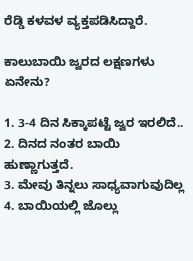ರೆಡ್ಡಿ ಕಳವಳ ವ್ಯಕ್ತಪಡಿಸಿದ್ದಾರೆ.

ಕಾಲುಬಾಯಿ ಜ್ವರದ ಲಕ್ಷಣಗಳು ಏನೇನು?

1. 3-4 ದಿನ ಸಿಕ್ಕಾಪಟ್ಟೆ ಜ್ವರ ಇರಲಿದೆ..
2. ದಿನದ ನಂತರ ಬಾಯಿ ಹುಣ್ಣಾಗುತ್ತದೆ.
3. ಮೇವು ತಿನ್ನಲು ಸಾಧ್ಯವಾಗುವುದಿಲ್ಲ
4. ಬಾಯಿಯಲ್ಲಿ ಜೊಲ್ಲು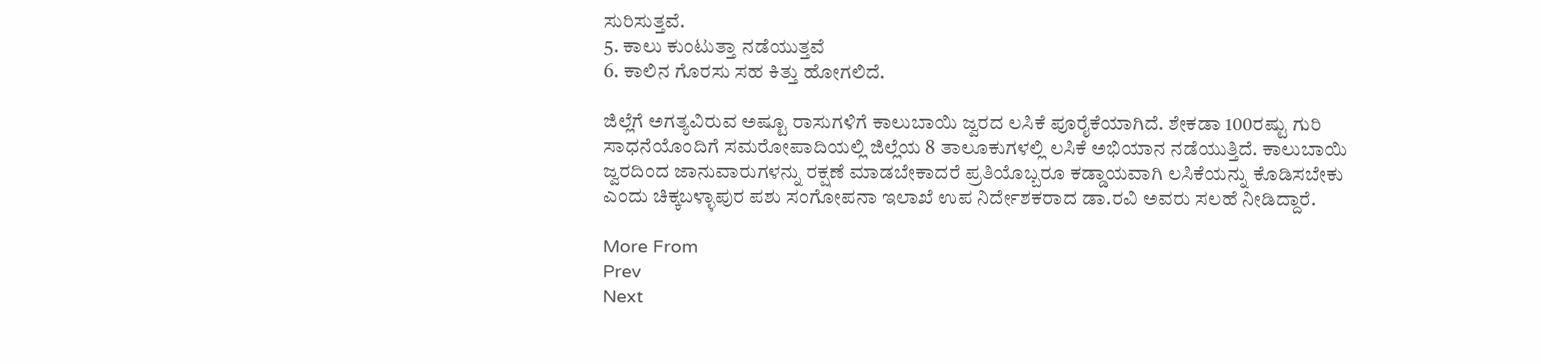ಸುರಿಸುತ್ತವೆ.
5. ಕಾಲು ಕುಂಟುತ್ತಾ ನಡೆಯುತ್ತವೆ
6. ಕಾಲಿನ ಗೊರಸು ಸಹ ಕಿತ್ತು ಹೋಗಲಿದೆ.

ಜಿಲ್ಲೆಗೆ ಅಗತ್ಯವಿರುವ ಅಷ್ಟೂ ರಾಸುಗಳಿಗೆ ಕಾಲುಬಾಯಿ ಜ್ವರದ ಲಸಿಕೆ ಪೂರೈಕೆಯಾಗಿದೆ. ಶೇಕಡಾ 100ರಷ್ಟು ಗುರಿ ಸಾಧನೆಯೊಂದಿಗೆ ಸಮರೋಪಾದಿಯಲ್ಲಿ ಜಿಲ್ಲೆಯ 8 ತಾಲೂಕುಗಳಲ್ಲಿ ಲಸಿಕೆ ಅಭಿಯಾನ ನಡೆಯುತ್ತಿದೆ. ಕಾಲುಬಾಯಿ ಜ್ವರದಿಂದ ಜಾನುವಾರುಗಳನ್ನು ರಕ್ಷಣೆ ಮಾಡಬೇಕಾದರೆ ಪ್ರತಿಯೊಬ್ಬರೂ ಕಡ್ಡಾಯವಾಗಿ ಲಸಿಕೆಯನ್ನು ಕೊಡಿಸಬೇಕು ಎಂದು ಚಿಕ್ಕಬಳ್ಳಾಪುರ ಪಶು ಸಂಗೋಪನಾ ಇಲಾಖೆ ಉಪ ನಿರ್ದೇಶಕರಾದ ಡಾ.ರವಿ ಅವರು ಸಲಹೆ ನೀಡಿದ್ದಾರೆ.

More From
Prev
Next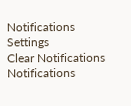Notifications
Settings
Clear Notifications
Notifications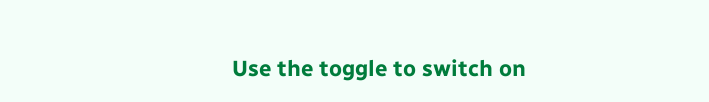Use the toggle to switch on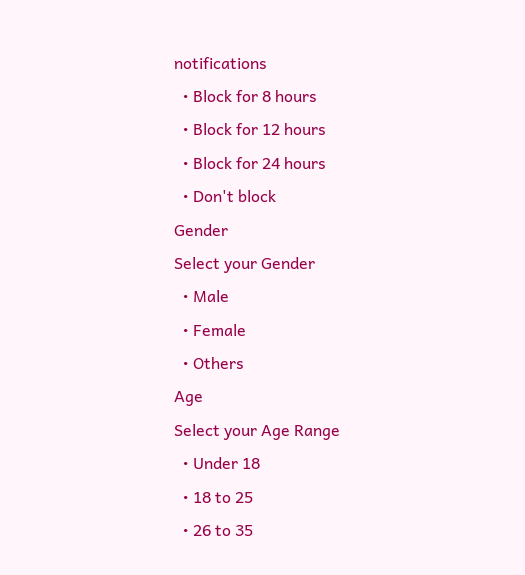notifications
  • Block for 8 hours
  • Block for 12 hours
  • Block for 24 hours
  • Don't block
Gender
Select your Gender
  • Male
  • Female
  • Others
Age
Select your Age Range
  • Under 18
  • 18 to 25
  • 26 to 35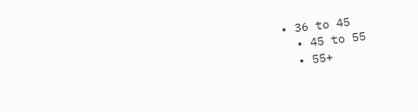• 36 to 45
  • 45 to 55
  • 55+